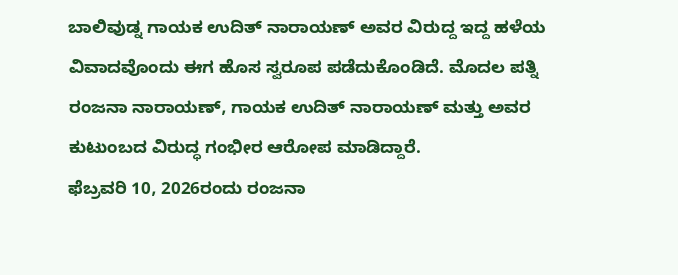ಬಾಲಿವುಡ್ನ ಗಾಯಕ ಉದಿತ್ ನಾರಾಯಣ್ ಅವರ ವಿರುದ್ದ ಇದ್ದ ಹಳೆಯ ವಿವಾದವೊಂದು ಈಗ ಹೊಸ ಸ್ವರೂಪ ಪಡೆದುಕೊಂಡಿದೆ. ಮೊದಲ ಪತ್ನಿ ರಂಜನಾ ನಾರಾಯಣ್, ಗಾಯಕ ಉದಿತ್ ನಾರಾಯಣ್ ಮತ್ತು ಅವರ ಕುಟುಂಬದ ವಿರುದ್ಧ ಗಂಭೀರ ಆರೋಪ ಮಾಡಿದ್ದಾರೆ.
ಫೆಬ್ರವರಿ 10, 2026ರಂದು ರಂಜನಾ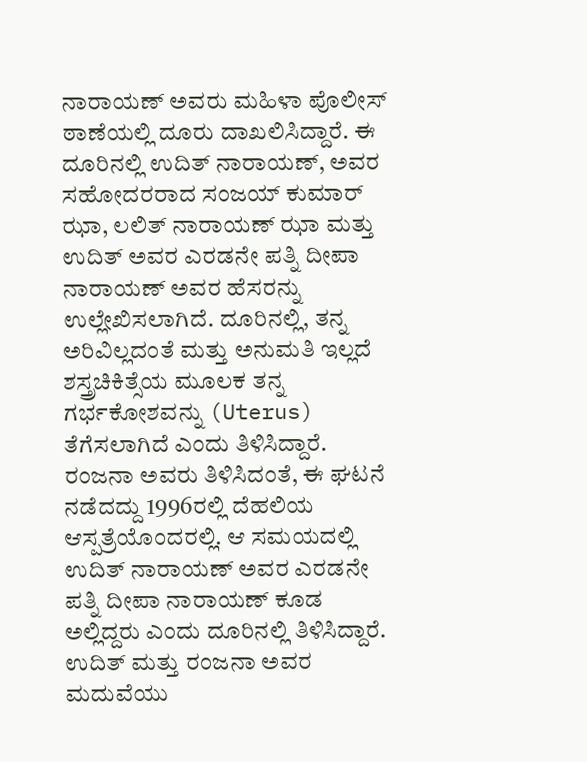ನಾರಾಯಣ್ ಅವರು ಮಹಿಳಾ ಪೊಲೀಸ್ ಠಾಣೆಯಲ್ಲಿ ದೂರು ದಾಖಲಿಸಿದ್ದಾರೆ. ಈ ದೂರಿನಲ್ಲಿ ಉದಿತ್ ನಾರಾಯಣ್, ಅವರ ಸಹೋದರರಾದ ಸಂಜಯ್ ಕುಮಾರ್ ಝಾ, ಲಲಿತ್ ನಾರಾಯಣ್ ಝಾ ಮತ್ತು ಉದಿತ್ ಅವರ ಎರಡನೇ ಪತ್ನಿ ದೀಪಾ ನಾರಾಯಣ್ ಅವರ ಹೆಸರನ್ನು ಉಲ್ಲೇಖಿಸಲಾಗಿದೆ. ದೂರಿನಲ್ಲಿ, ತನ್ನ ಅರಿವಿಲ್ಲದಂತೆ ಮತ್ತು ಅನುಮತಿ ಇಲ್ಲದೆ ಶಸ್ತ್ರಚಿಕಿತ್ಸೆಯ ಮೂಲಕ ತನ್ನ ಗರ್ಭಕೋಶವನ್ನು (Uterus) ತೆಗೆಸಲಾಗಿದೆ ಎಂದು ತಿಳಿಸಿದ್ದಾರೆ.
ರಂಜನಾ ಅವರು ತಿಳಿಸಿದಂತೆ, ಈ ಘಟನೆ ನಡೆದದ್ದು 1996ರಲ್ಲಿ ದೆಹಲಿಯ ಆಸ್ಪತ್ರೆಯೊಂದರಲ್ಲಿ. ಆ ಸಮಯದಲ್ಲಿ ಉದಿತ್ ನಾರಾಯಣ್ ಅವರ ಎರಡನೇ ಪತ್ನಿ ದೀಪಾ ನಾರಾಯಣ್ ಕೂಡ ಅಲ್ಲಿದ್ದರು ಎಂದು ದೂರಿನಲ್ಲಿ ತಿಳಿಸಿದ್ದಾರೆ. ಉದಿತ್ ಮತ್ತು ರಂಜನಾ ಅವರ ಮದುವೆಯು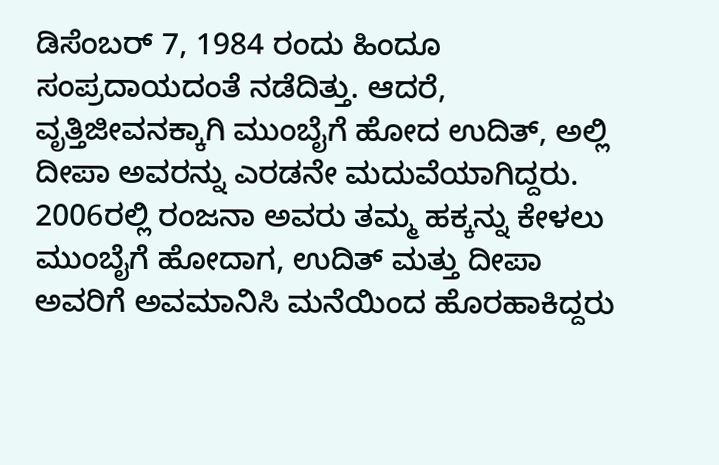ಡಿಸೆಂಬರ್ 7, 1984 ರಂದು ಹಿಂದೂ ಸಂಪ್ರದಾಯದಂತೆ ನಡೆದಿತ್ತು. ಆದರೆ, ವೃತ್ತಿಜೀವನಕ್ಕಾಗಿ ಮುಂಬೈಗೆ ಹೋದ ಉದಿತ್, ಅಲ್ಲಿ ದೀಪಾ ಅವರನ್ನು ಎರಡನೇ ಮದುವೆಯಾಗಿದ್ದರು.
2006ರಲ್ಲಿ ರಂಜನಾ ಅವರು ತಮ್ಮ ಹಕ್ಕನ್ನು ಕೇಳಲು ಮುಂಬೈಗೆ ಹೋದಾಗ, ಉದಿತ್ ಮತ್ತು ದೀಪಾ ಅವರಿಗೆ ಅವಮಾನಿಸಿ ಮನೆಯಿಂದ ಹೊರಹಾಕಿದ್ದರು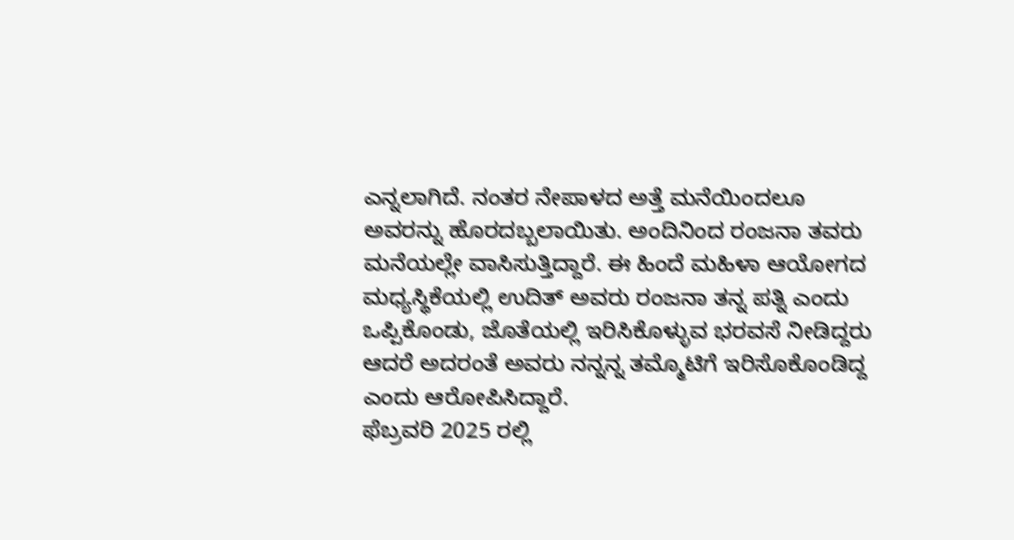ಎನ್ನಲಾಗಿದೆ. ನಂತರ ನೇಪಾಳದ ಅತ್ತೆ ಮನೆಯಿಂದಲೂ ಅವರನ್ನು ಹೊರದಬ್ಬಲಾಯಿತು. ಅಂದಿನಿಂದ ರಂಜನಾ ತವರು ಮನೆಯಲ್ಲೇ ವಾಸಿಸುತ್ತಿದ್ದಾರೆ. ಈ ಹಿಂದೆ ಮಹಿಳಾ ಆಯೋಗದ ಮಧ್ಯಸ್ಥಿಕೆಯಲ್ಲಿ ಉದಿತ್ ಅವರು ರಂಜನಾ ತನ್ನ ಪತ್ನಿ ಎಂದು ಒಪ್ಪಿಕೊಂಡು, ಜೊತೆಯಲ್ಲಿ ಇರಿಸಿಕೊಳ್ಳುವ ಭರವಸೆ ನೀಡಿದ್ದರು ಆದರೆ ಅದರಂತೆ ಅವರು ನನ್ನನ್ನ ತಮ್ಮೊಟಿಗೆ ಇರಿಸೊಕೊಂಡಿದ್ದ ಎಂದು ಆರೋಪಿಸಿದ್ದಾರೆ.
ಫೆಬ್ರವರಿ 2025 ರಲ್ಲಿ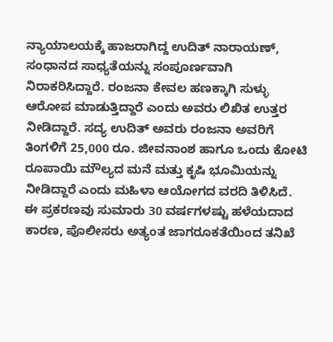ನ್ಯಾಯಾಲಯಕ್ಕೆ ಹಾಜರಾಗಿದ್ದ ಉದಿತ್ ನಾರಾಯಣ್, ಸಂಧಾನದ ಸಾಧ್ಯತೆಯನ್ನು ಸಂಪೂರ್ಣವಾಗಿ ನಿರಾಕರಿಸಿದ್ದಾರೆ. ರಂಜನಾ ಕೇವಲ ಹಣಕ್ಕಾಗಿ ಸುಳ್ಳು ಆರೋಪ ಮಾಡುತ್ತಿದ್ದಾರೆ ಎಂದು ಅವರು ಲಿಖಿತ ಉತ್ತರ ನೀಡಿದ್ದಾರೆ. ಸದ್ಯ ಉದಿತ್ ಅವರು ರಂಜನಾ ಅವರಿಗೆ ತಿಂಗಳಿಗೆ 25,000 ರೂ. ಜೀವನಾಂಶ ಹಾಗೂ ಒಂದು ಕೋಟಿ ರೂಪಾಯಿ ಮೌಲ್ಯದ ಮನೆ ಮತ್ತು ಕೃಷಿ ಭೂಮಿಯನ್ನು ನೀಡಿದ್ದಾರೆ ಎಂದು ಮಹಿಳಾ ಆಯೋಗದ ವರದಿ ತಿಳಿಸಿದೆ.
ಈ ಪ್ರಕರಣವು ಸುಮಾರು 30 ವರ್ಷಗಳಷ್ಟು ಹಳೆಯದಾದ ಕಾರಣ, ಪೊಲೀಸರು ಅತ್ಯಂತ ಜಾಗರೂಕತೆಯಿಂದ ತನಿಖೆ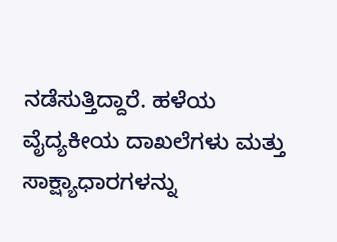ನಡೆಸುತ್ತಿದ್ದಾರೆ. ಹಳೆಯ ವೈದ್ಯಕೀಯ ದಾಖಲೆಗಳು ಮತ್ತು ಸಾಕ್ಷ್ಯಾಧಾರಗಳನ್ನು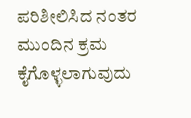ಪರಿಶೀಲಿಸಿದ ನಂತರ ಮುಂದಿನ ಕ್ರಮ ಕೈಗೊಳ್ಳಲಾಗುವುದು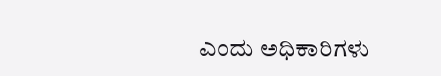ಎಂದು ಅಧಿಕಾರಿಗಳು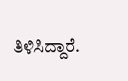ತಿಳಿಸಿದ್ದಾರೆ.